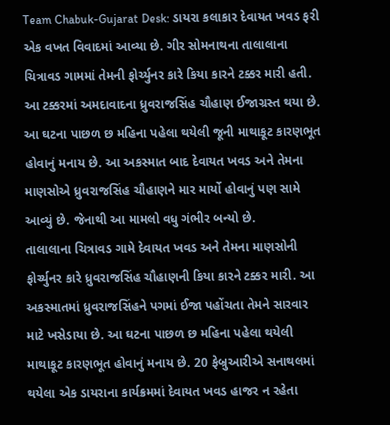Team Chabuk-Gujarat Desk: ડાયરા કલાકાર દેવાયત ખવડ ફરી એક વખત વિવાદમાં આવ્યા છે. ગીર સોમનાથના તાલાલાના ચિત્રાવડ ગામમાં તેમની ફોર્ચ્યુનર કારે કિયા કારને ટક્કર મારી હતી. આ ટક્કરમાં અમદાવાદના ધ્રુવરાજસિંહ ચૌહાણ ઈજાગ્રસ્ત થયા છે. આ ઘટના પાછળ છ મહિના પહેલા થયેલી જૂની માથાકૂટ કારણભૂત હોવાનું મનાય છે. આ અકસ્માત બાદ દેવાયત ખવડ અને તેમના માણસોએ ધ્રુવરાજસિંહ ચૌહાણને માર માર્યો હોવાનું પણ સામે આવ્યું છે. જેનાથી આ મામલો વધુ ગંભીર બન્યો છે.
તાલાલાના ચિત્રાવડ ગામે દેવાયત ખવડ અને તેમના માણસોની ફોર્ચ્યુનર કારે ધ્રુવરાજસિંહ ચૌહાણની કિયા કારને ટક્કર મારી. આ અકસ્માતમાં ધ્રુવરાજસિંહને પગમાં ઈજા પહોંચતા તેમને સારવાર માટે ખસેડાયા છે. આ ઘટના પાછળ છ મહિના પહેલા થયેલી માથાકૂટ કારણભૂત હોવાનું મનાય છે. 20 ફેબ્રુઆરીએ સનાથલમાં થયેલા એક ડાયરાના કાર્યક્રમમાં દેવાયત ખવડ હાજર ન રહેતા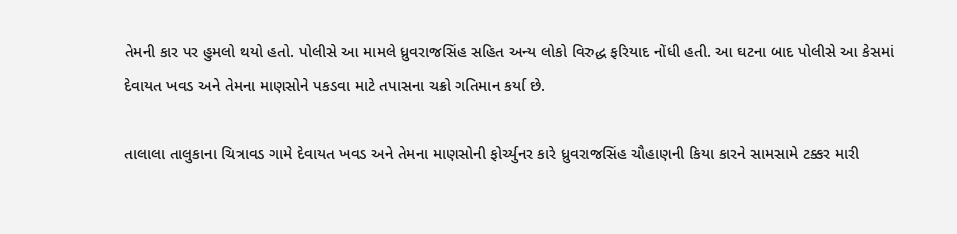તેમની કાર પર હુમલો થયો હતો. પોલીસે આ મામલે ધ્રુવરાજસિંહ સહિત અન્ય લોકો વિરુદ્ધ ફરિયાદ નોંધી હતી. આ ઘટના બાદ પોલીસે આ કેસમાં દેવાયત ખવડ અને તેમના માણસોને પકડવા માટે તપાસના ચક્રો ગતિમાન કર્યા છે.

તાલાલા તાલુકાના ચિત્રાવડ ગામે દેવાયત ખવડ અને તેમના માણસોની ફોર્ચ્યુનર કારે ધ્રુવરાજસિંહ ચૌહાણની કિયા કારને સામસામે ટક્કર મારી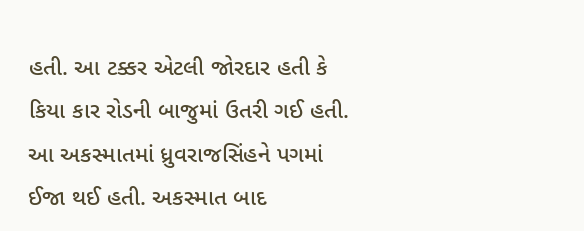હતી. આ ટક્કર એટલી જોરદાર હતી કે કિયા કાર રોડની બાજુમાં ઉતરી ગઈ હતી. આ અકસ્માતમાં ધ્રુવરાજસિંહને પગમાં ઈજા થઈ હતી. અકસ્માત બાદ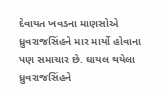દેવાયત ખવડના માણસોએ ધ્રુવરાજસિંહને માર માર્યો હોવાના પણ સમાચાર છે. ઘાયલ થયેલા ધ્રુવરાજસિંહને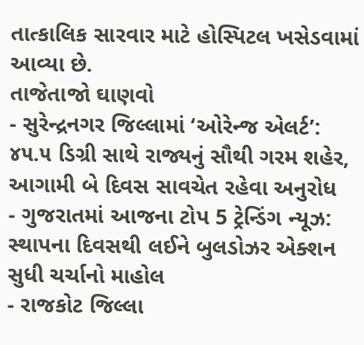તાત્કાલિક સારવાર માટે હોસ્પિટલ ખસેડવામાં આવ્યા છે.
તાજેતાજો ઘાણવો
- સુરેન્દ્રનગર જિલ્લામાં ‘ઓરેન્જ એલર્ટ’: ૪૫.૫ ડિગ્રી સાથે રાજ્યનું સૌથી ગરમ શહેર, આગામી બે દિવસ સાવચેત રહેવા અનુરોધ
- ગુજરાતમાં આજના ટોપ 5 ટ્રેન્ડિંગ ન્યૂઝ: સ્થાપના દિવસથી લઈને બુલડોઝર એક્શન સુધી ચર્ચાનો માહોલ
- રાજકોટ જિલ્લા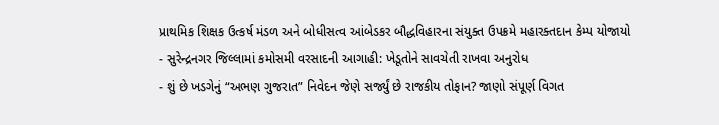પ્રાથમિક શિક્ષક ઉત્કર્ષ મંડળ અને બોધીસત્વ આંબેડકર બૌદ્ધવિહારના સંયુક્ત ઉપક્રમે મહારક્તદાન કેમ્પ યોજાયો
- સુરેન્દ્રનગર જિલ્લામાં કમોસમી વરસાદની આગાહી: ખેડૂતોને સાવચેતી રાખવા અનુરોધ
- શું છે ખડગેનું “અભણ ગુજરાત” નિવેદન જેણે સર્જ્યું છે રાજકીય તોફાન? જાણો સંપૂર્ણ વિગત